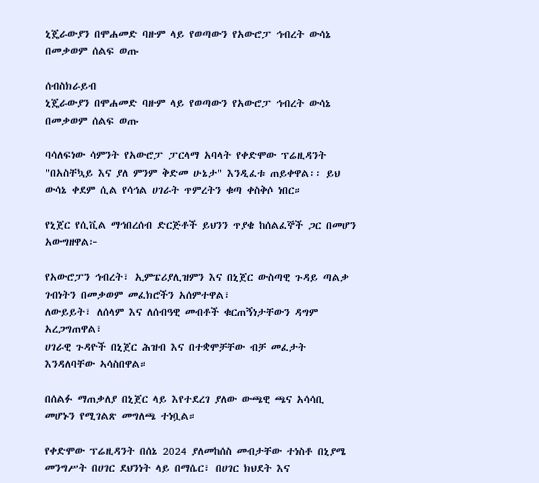ኒጄራውያን በሞሐመድ ባዙም ላይ የወጣውን የአውሮፓ ኅብረት ውሳኔ በመቃወም ሰልፍ ወጡ

ሰብስክራይብ
ኒጄራውያን በሞሐመድ ባዙም ላይ የወጣውን የአውሮፓ ኅብረት ውሳኔ በመቃወም ሰልፍ ወጡ

ባሳለፍነው ሳምንት የአውሮፓ ፓርላማ አባላት የቀድሞው ፕሬዚዳንት "በአስቸኳይ እና ያለ ምንም ቅድመ ሁኔታ" እንዲፈቱ ጠይቀዋል፡፡ ይህ ውሳኔ ቀደም ሲል የሳኅል ሀገራት ጥምረትን ቁጣ ቀስቅሶ ነበር።

የኒጀር የሲቪል ማኅበረሰብ ድርጅቶች ይህንን ጥያቄ ከሰልፈኞች ጋር በመሆን አውግዘዋል፦

የአውሮፓን ኅብረት፣ ኢምፔሪያሊዝምን እና በኒጀር ውስጣዊ ጉዳይ ጣልቃ ገብነትን በመቃወም መፈክሮችን አሰምተዋል፣
ለውይይት፣ ለሰላም እና ለሰብዓዊ መብቶች ቁርጠኝነታቸውን ዳግም አረጋግጠዋል፣
ሀገራዊ ጉዳዮች በኒጀር ሕዝብ እና በተቋሞቻቸው ብቻ መፈታት እንዳለባቸው ኣሳስበዋል።

በሰልፉ ማጠቃለያ በኒጀር ላይ እየተደረገ ያለው ውጫዊ ጫና አሳሳቢ መሆኑን የሚገልጽ መግለጫ ተነቧል።

የቀድሞው ፕሬዚዳንት በሰኔ 2024 ያለመከሰስ መብታቸው ተነስቶ በኒያሜ መንግሥት በሀገር ደህንነት ላይ በማሴር፣ በሀገር ክህደት እና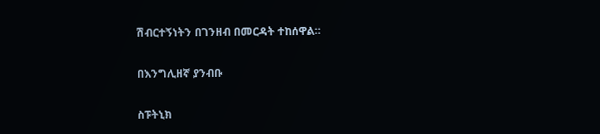ሽብርተኝነትን በገንዘብ በመርዳት ተከሰዋል።

በእንግሊዘኛ ያንብቡ

ስፑትኒክ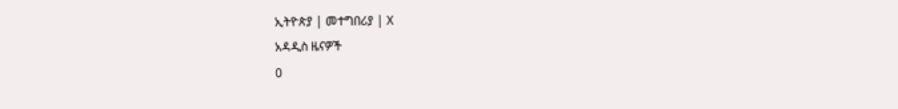ኢትዮጵያ | መተግበሪያ | X
አዳዲስ ዜናዎች
0